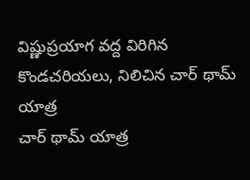విష్ణుప్రయాగ వద్ద విరిగిన కొండచరియలు, నిలిచిన చార్ థామ్ యాత్ర
చార్ థామ్ యాత్ర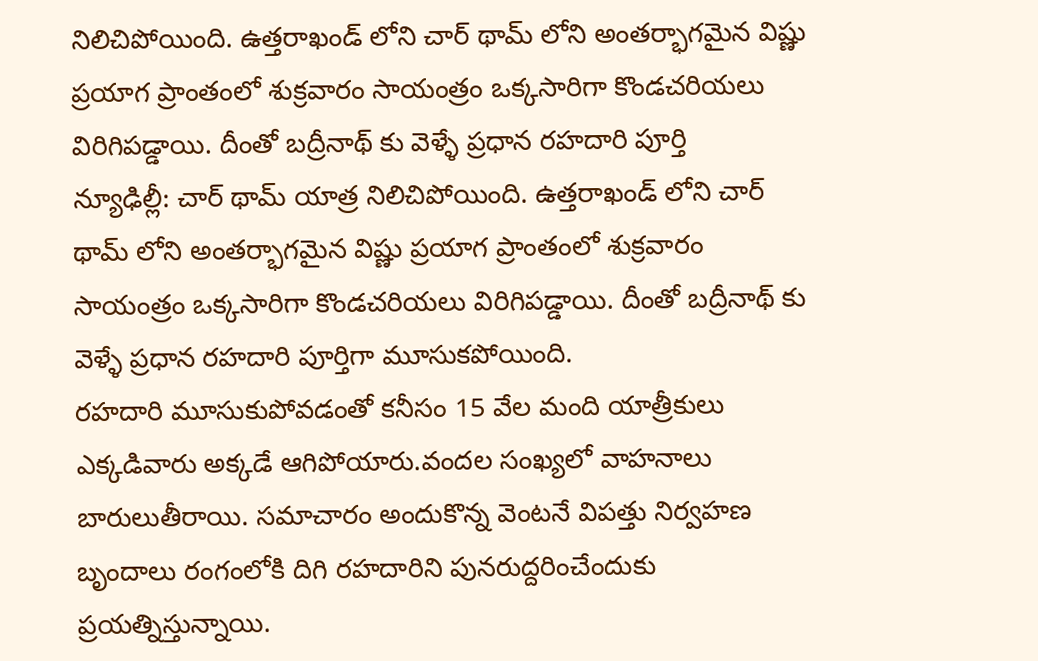నిలిచిపోయింది. ఉత్తరాఖండ్ లోని చార్ థామ్ లోని అంతర్భాగమైన విష్ణు ప్రయాగ ప్రాంతంలో శుక్రవారం సాయంత్రం ఒక్కసారిగా కొండచరియలు విరిగిపడ్డాయి. దీంతో బద్రీనాథ్ కు వెళ్ళే ప్రధాన రహదారి పూర్తి
న్యూఢిల్లీ: చార్ థామ్ యాత్ర నిలిచిపోయింది. ఉత్తరాఖండ్ లోని చార్ థామ్ లోని అంతర్భాగమైన విష్ణు ప్రయాగ ప్రాంతంలో శుక్రవారం సాయంత్రం ఒక్కసారిగా కొండచరియలు విరిగిపడ్డాయి. దీంతో బద్రీనాథ్ కు వెళ్ళే ప్రధాన రహదారి పూర్తిగా మూసుకపోయింది.
రహదారి మూసుకుపోవడంతో కనీసం 15 వేల మంది యాత్రీకులు ఎక్కడివారు అక్కడే ఆగిపోయారు.వందల సంఖ్యలో వాహనాలు బారులుతీరాయి. సమాచారం అందుకొన్న వెంటనే విపత్తు నిర్వహణ బృందాలు రంగంలోకి దిగి రహదారిని పునరుద్దరించేందుకు ప్రయత్నిస్తున్నాయి.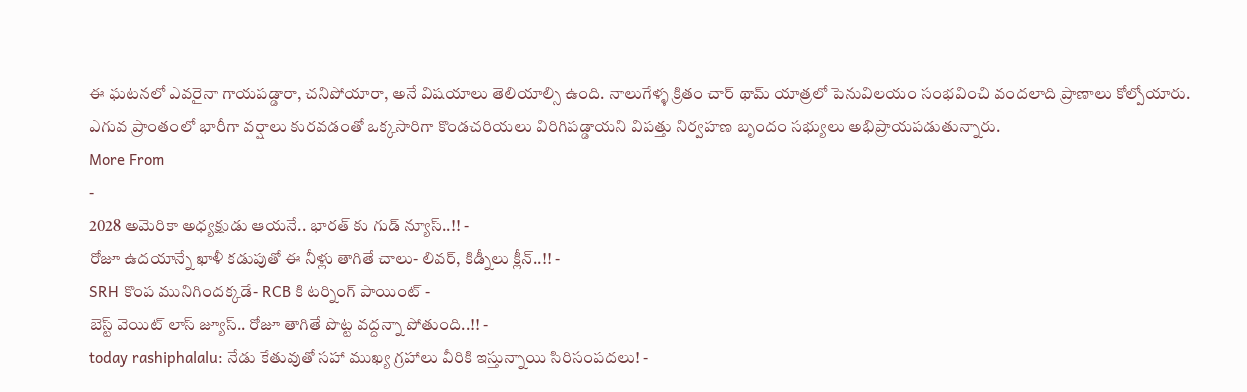ఈ ఘటనలో ఎవరైనా గాయపడ్డారా, చనిపోయారా, అనే విషయాలు తెలియాల్సి ఉంది. నాలుగేళ్ళ క్రితం చార్ థామ్ యాత్రలో పెనువిలయం సంభవించి వందలాది ప్రాణాలు కోల్పోయారు.
ఎగువ ప్రాంతంలో భారీగా వర్షాలు కురవడంతో ఒక్కసారిగా కొండచరియలు విరిగిపడ్డాయని విపత్తు నిర్వహణ బృందం సభ్యులు అభిప్రాయపడుతున్నారు.
More From
-
2028 అమెరికా అధ్యక్షుడు ఆయనే.. భారత్ కు గుడ్ న్యూస్..!! -
రోజూ ఉదయాన్నే ఖాళీ కడుపుతో ఈ నీళ్లు తాగితే చాలు- లివర్, కిడ్నీలు క్లీన్..!! -
SRH కొంప మునిగిందక్కడే- RCB కి టర్నింగ్ పాయింట్ -
బెస్ట్ వెయిట్ లాస్ జ్యూస్.. రోజూ తాగితే పొట్ట వద్దన్నా పోతుంది..!! -
today rashiphalalu: నేడు కేతువుతో సహా ముఖ్య గ్రహాలు వీరికి ఇస్తున్నాయి సిరిసంపదలు! -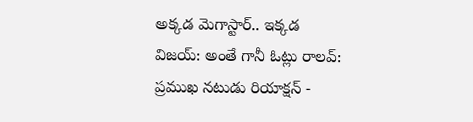అక్కడ మెగాస్టార్.. ఇక్కడ విజయ్: అంతే గానీ ఓట్లు రాలవ్: ప్రముఖ నటుడు రియాక్షన్ -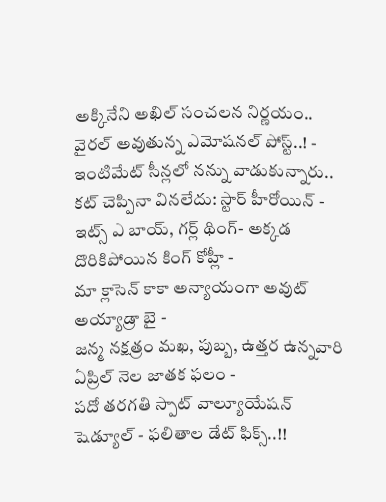అక్కినేని అఖిల్ సంచలన నిర్ణయం.. వైరల్ అవుతున్న ఎమోషనల్ పోస్ట్..! -
ఇంటిమేట్ సీన్లలో నన్ను వాడుకున్నారు.. కట్ చెప్పినా వినలేదు: స్టార్ హీరోయిన్ -
ఇట్స్ ఎ బాయ్, గర్ల్ థింగ్- అక్కడ దొరికిపోయిన కింగ్ కోహ్లీ -
మా క్లాసెన్ కాకా అన్యాయంగా అవుట్ అయ్యాడ్రా బై -
జన్మ నక్షత్రం మఖ, పుబ్బ, ఉత్తర ఉన్నవారి ఏప్రిల్ నెల జాతక ఫలం -
పదో తరగతి స్పాట్ వాల్యూయేషన్ షెడ్యూల్ - ఫలితాల డేట్ ఫిక్స్..!!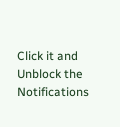Click it and Unblock the Notifications